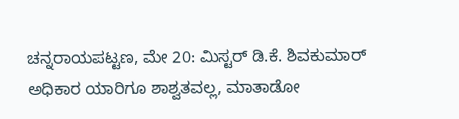ಚನ್ನರಾಯಪಟ್ಟಣ, ಮೇ 20: ಮಿಸ್ಟರ್ ಡಿ.ಕೆ. ಶಿವಕುಮಾರ್ ಅಧಿಕಾರ ಯಾರಿಗೂ ಶಾಶ್ವತವಲ್ಲ, ಮಾತಾಡೋ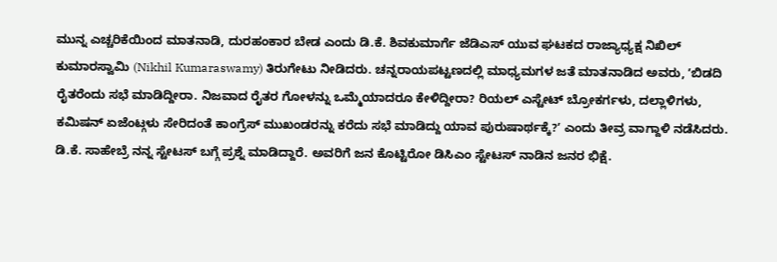ಮುನ್ನ ಎಚ್ಚರಿಕೆಯಿಂದ ಮಾತನಾಡಿ, ದುರಹಂಕಾರ ಬೇಡ ಎಂದು ಡಿ.ಕೆ. ಶಿವಕುಮಾರ್ಗೆ ಜೆಡಿಎಸ್ ಯುವ ಘಟಕದ ರಾಜ್ಯಾಧ್ಯಕ್ಷ ನಿಖಿಲ್ ಕುಮಾರಸ್ವಾಮಿ (Nikhil Kumaraswamy) ತಿರುಗೇಟು ನೀಡಿದರು. ಚನ್ನರಾಯಪಟ್ಟಣದಲ್ಲಿ ಮಾಧ್ಯಮಗಳ ಜತೆ ಮಾತನಾಡಿದ ಅವರು, ʼಬಿಡದಿ ರೈತರೆಂದು ಸಭೆ ಮಾಡಿದ್ದೀರಾ. ನಿಜವಾದ ರೈತರ ಗೋಳನ್ನು ಒಮ್ಮೆಯಾದರೂ ಕೇಳಿದ್ದೀರಾ? ರಿಯಲ್ ಎಸ್ಟೇಟ್ ಬ್ರೋಕರ್ಗಳು, ದಲ್ಲಾಳಿಗಳು, ಕಮಿಷನ್ ಏಜೆಂಟ್ಗಳು ಸೇರಿದಂತೆ ಕಾಂಗ್ರೆಸ್ ಮುಖಂಡರನ್ನು ಕರೆದು ಸಭೆ ಮಾಡಿದ್ದು ಯಾವ ಪುರುಷಾರ್ಥಕ್ಕೆ?ʼ ಎಂದು ತೀವ್ರ ವಾಗ್ದಾಳಿ ನಡೆಸಿದರು.
ಡಿ.ಕೆ. ಸಾಹೇಬ್ರೆ ನನ್ನ ಸ್ಟೇಟಸ್ ಬಗ್ಗೆ ಪ್ರಶ್ನೆ ಮಾಡಿದ್ದಾರೆ. ಅವರಿಗೆ ಜನ ಕೊಟ್ಟಿರೋ ಡಿಸಿಎಂ ಸ್ಟೇಟಸ್ ನಾಡಿನ ಜನರ ಭಿಕ್ಷೆ.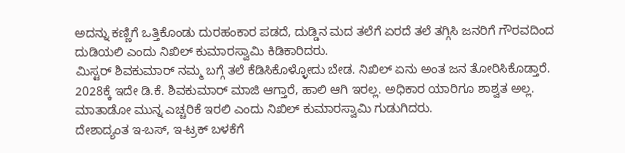ಅದನ್ನು ಕಣ್ಣಿಗೆ ಒತ್ತಿಕೊಂಡು ದುರಹಂಕಾರ ಪಡದೆ, ದುಡ್ಡಿನ ಮದ ತಲೆಗೆ ಏರದೆ ತಲೆ ತಗ್ಗಿಸಿ ಜನರಿಗೆ ಗೌರವದಿಂದ ದುಡಿಯಲಿ ಎಂದು ನಿಖಿಲ್ ಕುಮಾರಸ್ವಾಮಿ ಕಿಡಿಕಾರಿದರು.
ಮಿಸ್ಟರ್ ಶಿವಕುಮಾರ್ ನಮ್ಮ ಬಗ್ಗೆ ತಲೆ ಕೆಡಿಸಿಕೊಳ್ಳೋದು ಬೇಡ. ನಿಖಿಲ್ ಏನು ಅಂತ ಜನ ತೋರಿಸಿಕೊಡ್ತಾರೆ. 2028ಕ್ಕೆ ಇದೇ ಡಿ.ಕೆ. ಶಿವಕುಮಾರ್ ಮಾಜಿ ಆಗ್ತಾರೆ, ಹಾಲಿ ಆಗಿ ಇರಲ್ಲ. ಅಧಿಕಾರ ಯಾರಿಗೂ ಶಾಶ್ವತ ಅಲ್ಲ. ಮಾತಾಡೋ ಮುನ್ನ ಎಚ್ಚರಿಕೆ ಇರಲಿ ಎಂದು ನಿಖಿಲ್ ಕುಮಾರಸ್ವಾಮಿ ಗುಡುಗಿದರು.
ದೇಶಾದ್ಯಂತ ಇ-ಬಸ್, ಇ-ಟ್ರಕ್ ಬಳಕೆಗೆ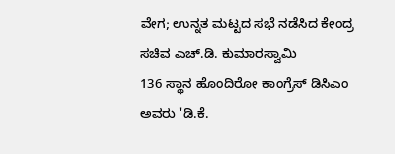ವೇಗ; ಉನ್ನತ ಮಟ್ಟದ ಸಭೆ ನಡೆಸಿದ ಕೇಂದ್ರ ಸಚಿವ ಎಚ್.ಡಿ. ಕುಮಾರಸ್ವಾಮಿ
136 ಸ್ಥಾನ ಹೊಂದಿರೋ ಕಾಂಗ್ರೆಸ್ ಡಿಸಿಎಂ ಅವರು 'ಡಿ.ಕೆ.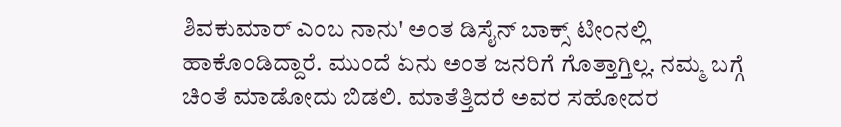ಶಿವಕುಮಾರ್ ಎಂಬ ನಾನು' ಅಂತ ಡಿಸೈನ್ ಬಾಕ್ಸ್ ಟೀಂನಲ್ಲಿ ಹಾಕೊಂಡಿದ್ದಾರೆ. ಮುಂದೆ ಏನು ಅಂತ ಜನರಿಗೆ ಗೊತ್ತಾಗ್ತಿಲ್ಲ. ನಮ್ಮ ಬಗ್ಗೆ ಚಿಂತೆ ಮಾಡೋದು ಬಿಡಲಿ. ಮಾತೆತ್ತಿದರೆ ಅವರ ಸಹೋದರ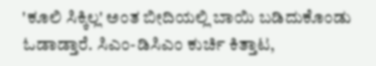'ಕೂಲಿ ಸಿಕ್ಕಿಲ್ಲ' ಅಂತ ಬೀದಿಯಲ್ಲಿ ಬಾಯಿ ಬಡಿದುಕೊಂಡು ಓಡಾಡ್ತಾರೆ. ಸಿಎಂ-ಡಿಸಿಎಂ ಕುರ್ಚಿ ಕಿತ್ತಾಟ,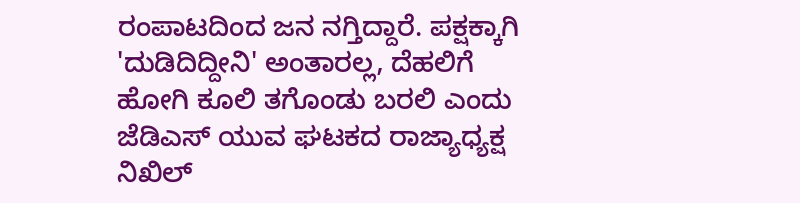ರಂಪಾಟದಿಂದ ಜನ ನಗ್ತಿದ್ದಾರೆ. ಪಕ್ಷಕ್ಕಾಗಿ 'ದುಡಿದಿದ್ದೀನಿ' ಅಂತಾರಲ್ಲ, ದೆಹಲಿಗೆ ಹೋಗಿ ಕೂಲಿ ತಗೊಂಡು ಬರಲಿ ಎಂದು ಜೆಡಿಎಸ್ ಯುವ ಘಟಕದ ರಾಜ್ಯಾಧ್ಯಕ್ಷ ನಿಖಿಲ್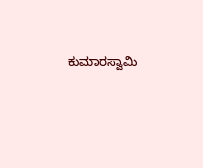ಕುಮಾರಸ್ವಾಮಿ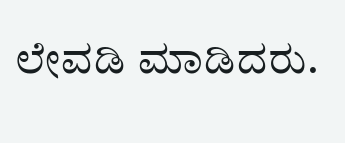ಲೇವಡಿ ಮಾಡಿದರು.